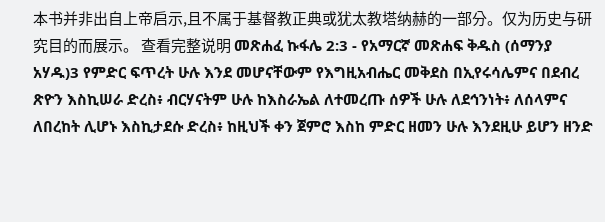本书并非出自上帝启示,且不属于基督教正典或犹太教塔纳赫的一部分。仅为历史与研究目的而展示。 查看完整说明 መጽሐፈ ኩፋሌ 2:3 - የአማርኛ መጽሐፍ ቅዱስ (ሰማንያ አሃዱ)3 የምድር ፍጥረት ሁሉ እንደ መሆናቸውም የእግዚአብሔር መቅደስ በኢየሩሳሌምና በደብረ ጽዮን እስኪሠራ ድረስ፥ ብርሃናትም ሁሉ ከእስራኤል ለተመረጡ ሰዎች ሁሉ ለደኅንነት፥ ለሰላምና ለበረከት ሊሆኑ እስኪታደሱ ድረስ፥ ከዚህች ቀን ጀምሮ እስከ ምድር ዘመን ሁሉ እንደዚሁ ይሆን ዘንድ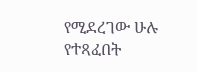የሚደረገው ሁሉ የተጻፈበት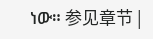ነው። 参见章节 |